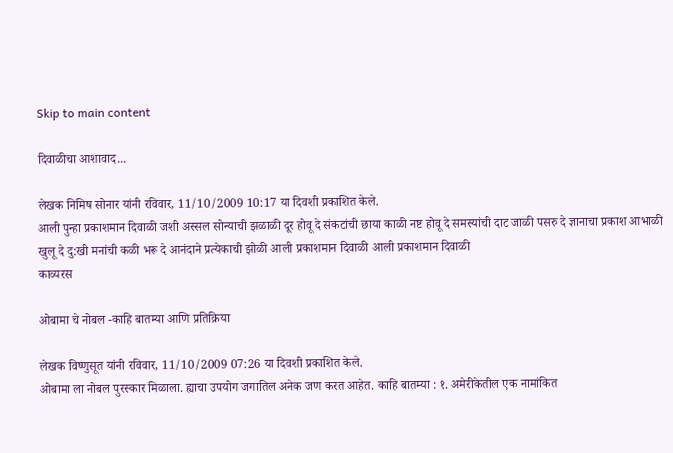Skip to main content

दिवाळीचा आशावाद...

लेखक निमिष सोनार यांनी रविवार, 11/10/2009 10:17 या दिवशी प्रकाशित केले.
आली पुन्हा प्रकाशमान दिवाळी जशी अस्सल सोन्याची झळाळी दूर होवू दे संकटांची छाया काळी नष्ट होवू दे समस्यांची दाट जाळी पसरु दे ज्ञानाचा प्रकाश आभाळी खुलू दे दु:खी मनांची कळी भरू दे आनंदाने प्रत्येकाची झोळी आली प्रकाशमान दिवाळी आली प्रकाशमान दिवाळी
काव्यरस

ओबामा चे नोबल -काहि बातम्या आणि प्रतिक्रिया

लेखक विष्णुसूत यांनी रविवार, 11/10/2009 07:26 या दिवशी प्रकाशित केले.
ओबामा ला नोबल पुरस्कार मिळाला. ह्याचा उपयोग जगातिल अनेक जण करत आहेत. काहि बातम्या : १. अमेरीकेतील एक नामांकित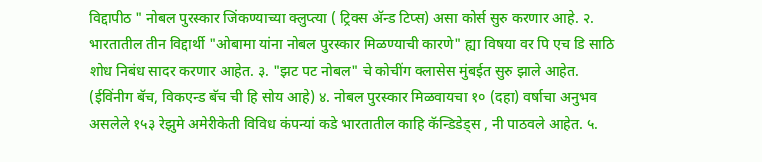विद्दापीठ " नोबल पुरस्कार जिंकण्याच्या क्लुप्त्या ( ट्रिक्स अ‍ॅन्ड टिप्स) असा कोर्स सुरु करणार आहे. २. भारतातील तीन विद्दार्थी "ओबामा यांना नोबल पुरस्कार मिळण्याची कारणे" ह्या विषया वर पि एच डि साठि शोध निबंध सादर करणार आहेत. ३. "झट पट नोबल" चे कोचींग क्लासेस मुंबईत सुरु झाले आहेत. (ईविंनीग बॅच, विकएन्ड बॅच ची हि सोय आहे) ४. नोबल पुरस्कार मिळवायचा १० (दहा) वर्षाचा अनुभव असलेले १५३ रेझुमे अमेरीकेती विविध कंपन्यां कडे भारतातील काहि कॅन्डिडेड्स , नी पाठवले आहेत. ५.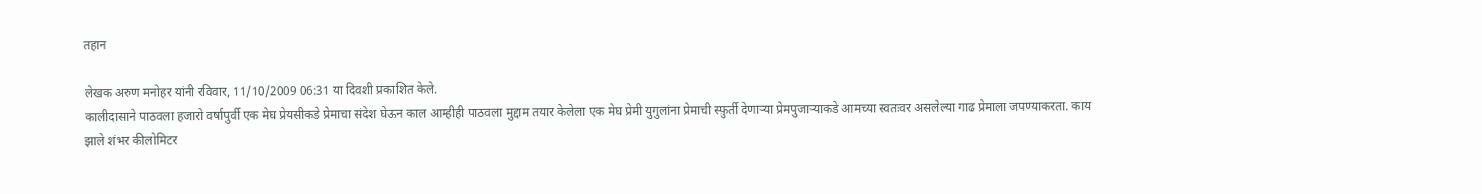तहान

लेखक अरुण मनोहर यांनी रविवार, 11/10/2009 06:31 या दिवशी प्रकाशित केले.
कालीदासाने पाठवला हजारो वर्षापुर्वी एक मेघ प्रेयसीकडे प्रेमाचा संदेश घेऊन काल आम्हीही पाठवला मुद्दाम तयार केलेला एक मेघ प्रेमी युगुलांना प्रेमाची स्फ़ुर्ती देणाऱ्या प्रेमपुजाऱ्याकडे आमच्या स्वतःवर असलेल्या गाढ प्रेमाला जपण्याकरता. काय झाले शंभर कीलोमिटर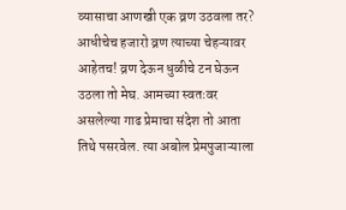व्यासाचा आणखी एक व्रण उठवला तर? आधीचेच हजारो व्रण त्याच्या चेहऱ्यावर आहेतच! व्रण देऊन धुळीचे टन घेऊन उठला तो मेघ. आमच्या स्वतःवर असलेल्या गाढ प्रेमाचा संदेश तो आता तिथे पसरवेल. त्या अबोल प्रेमपुजाऱ्याला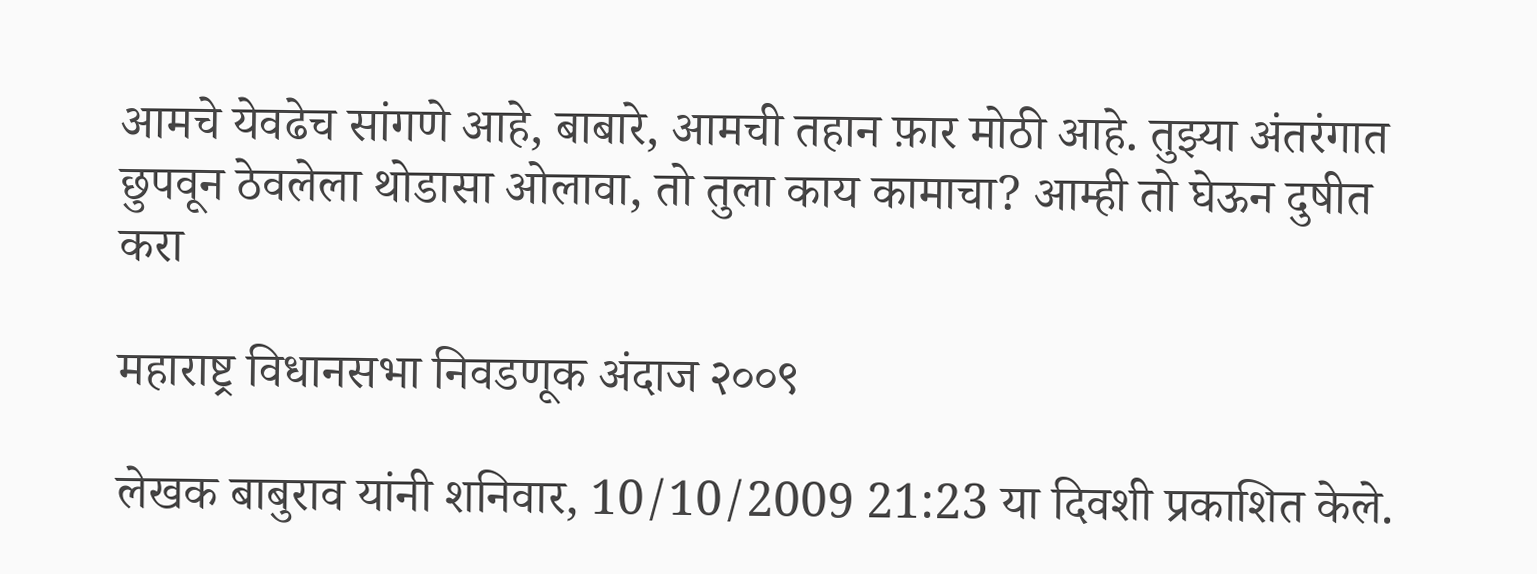आमचे येवढेच सांगणे आहे, बाबारे, आमची तहान फ़ार मोठी आहे. तुझ्या अंतरंगात छुपवून ठेवलेला थोडासा ओलावा, तो तुला काय कामाचा? आम्ही तो घेऊन दुषीत करा

महाराष्ट्र विधानसभा निवडणूक अंदाज २००९

लेखक बाबुराव यांनी शनिवार, 10/10/2009 21:23 या दिवशी प्रकाशित केले.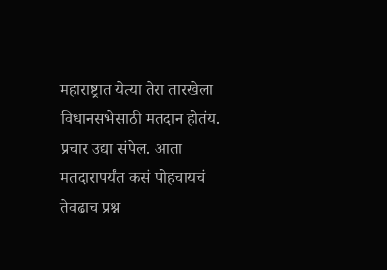महाराष्ट्रात येत्या तेरा तारखेला विधानसभेसाठी मतदान होतंय. प्रचार उद्या संपेल. आता मतदारापर्यंत कसं पोहचायचं तेवढाच प्रश्न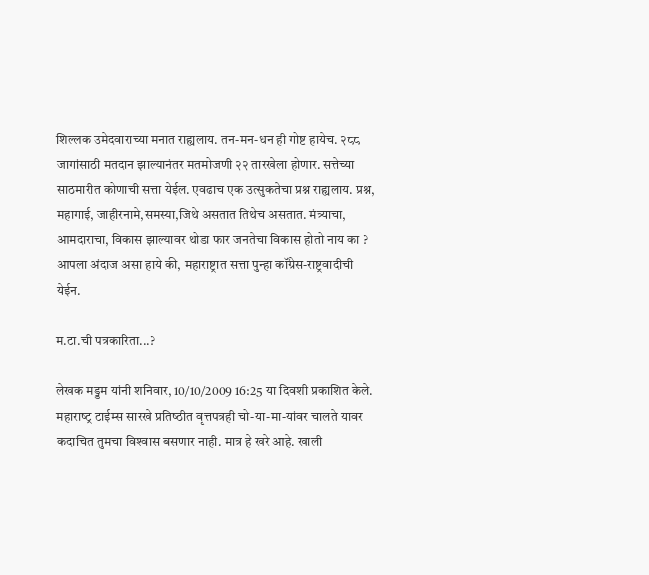शिल्लक उमेदवाराच्या मनात राह्यलाय. तन-मन-धन ही गोष्ट हायेच. २८८ जागांसाठी मतदान झाल्यानंतर मतमोजणी २२ तारखेला होणार. सत्तेच्या साठमारीत कोणाची सत्ता येईल. एवढाच एक उत्सुकतेचा प्रश्न राह्यलाय. प्रश्न, महागाई, जाहीरनामे,समस्या,जिथे असतात तिथेच असतात. मंत्र्याचा, आमदाराचा, विकास झाल्यावर थोडा फार जनतेचा विकास होतो नाय का ? आपला अंदाज असा हाये की, महाराष्ट्रात सत्ता पुन्हा कॉंग्रेस-राष्ट्रवादीची येईन.

म.टा.ची पत्रकारिता...?

लेखक मड्डम यांनी शनिवार, 10/10/2009 16:25 या दिवशी प्रकाशित केले.
महाराष्‍ट्र टाईम्‍स सारखे प्रतिष्‍ठीत वृत्तपत्रही चो-या-मा-यांवर चालते यावर कदाचित तुमचा विश्‍वास बसणार नाही. मात्र हे खरे आहे. खाली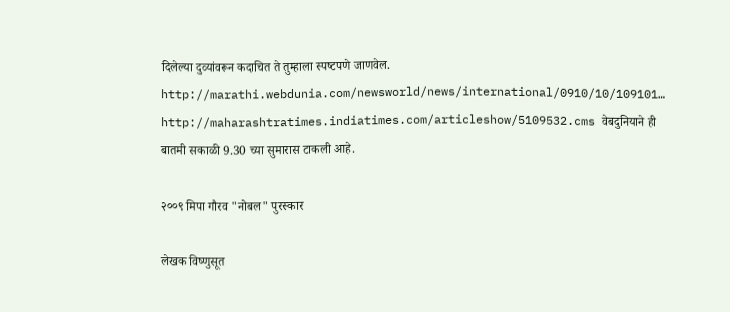दिलेल्‍या दुव्‍यांवरून कदाचित ते तुम्हाला स्‍पष्‍टपणे जाणवेल. http://marathi.webdunia.com/newsworld/news/international/0910/10/109101… http://maharashtratimes.indiatimes.com/articleshow/5109532.cms वेबदुनियाने ही बातमी सकाळी 9.30 च्‍या सुमारास टाकली आहे.

२००९ मिपा गौरव "नोबल" पुरस्कार

लेखक विष्णुसूत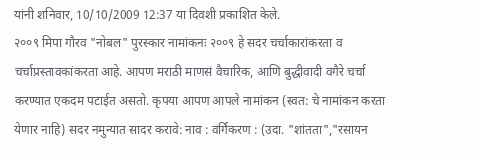यांनी शनिवार, 10/10/2009 12:37 या दिवशी प्रकाशित केले.
२००९ मिपा गौरव "नोबल" पुरस्कार नामांकनः २००९ हे सदर चर्चाकारांकरता व चर्चाप्रस्तावकांकरता आहे. आपण मराठी माणसं वैचारिक, आणि बुद्धीवादी वगैरे चर्चा करण्यात एकदम पटाईत असतो. कृपया आपण आपले नामांकन (स्वत: चे नामांकन करता येणार नाहि) सदर नमुन्यात सादर करावे: नाव : वर्गिकरण : (उदा. "शांतता","रसायन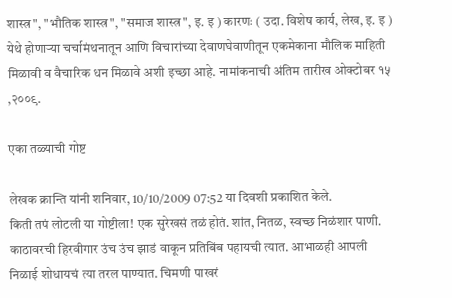शास्त्र", "भौतिक शास्त्र", "समाज शास्त्र", इ. इ ) कारणः ( उदा. विशेष कार्य, लेख, इ. इ ) येथे होणार्‍या चर्चामंथनातून आणि विचारांच्या देवाणघेवाणीतून एकमेकाना मौलिक माहिती मिळावी व वैचारिक धन मिळावे अशी इच्छा आहे. नामांकनाची अंतिम तारीख ओक्टोबर १५ ,२००९.

एका तळ्याची गोष्ट

लेखक क्रान्ति यांनी शनिवार, 10/10/2009 07:52 या दिवशी प्रकाशित केले.
किती तपं लोटली या गोष्टीला! एक सुरेखसं तळं होतं. शांत, नितळ, स्वच्छ निळंशार पाणी. काठावरची हिरवीगार उंच उंच झाडं वाकून प्रतिबिंब पहायची त्यात. आभाळही आपली निळाई शोधायचं त्या तरल पाण्यात. चिमणी पाखरं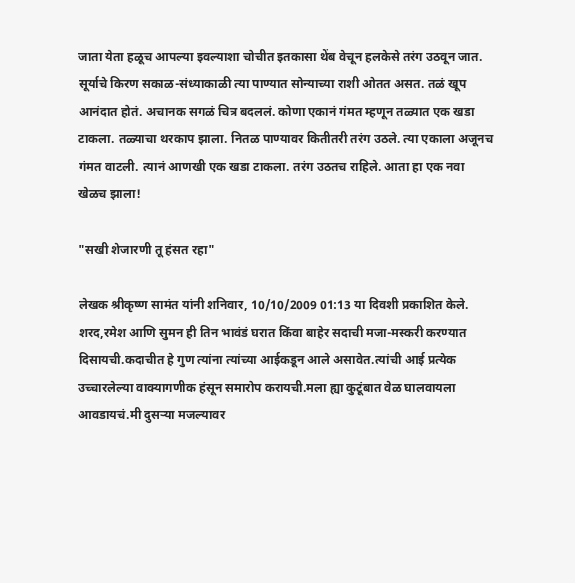जाता येता हळूच आपल्या इवल्याशा चोचीत इतकासा थेंब वेचून हलकेसे तरंग उठवून जात. सूर्याचे किरण सकाळ-संध्याकाळी त्या पाण्यात सोन्याच्या राशी ओतत असत. तळं खूप आनंदात होतं. अचानक सगळं चित्र बदललं. कोणा एकानं गंमत म्हणून तळ्यात एक खडा टाकला. तळ्याचा थरकाप झाला. नितळ पाण्यावर कितीतरी तरंग उठले. त्या एकाला अजूनच गंमत वाटली. त्यानं आणखी एक खडा टाकला. तरंग उठतच राहिले. आता हा एक नवा खेळच झाला!

"सखी शेजारणी तू हंसत रहा"

लेखक श्रीकृष्ण सामंत यांनी शनिवार, 10/10/2009 01:13 या दिवशी प्रकाशित केले.
शरद,रमेश आणि सुमन ही तिन भावंडं घरात किंवा बाहेर सदाची मजा-मस्करी करण्यात दिसायची.कदाचीत हे गुण त्यांना त्यांच्या आईकडून आले असावेत.त्यांची आई प्रत्येक उच्चारलेल्या वाक्यागणीक हंसून समारोप करायची.मला ह्या कुटूंबात वेळ घालवायला आवडायचं.मी दुसर्‍या मजल्यावर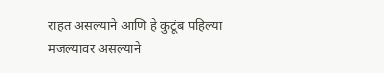राहत असल्याने आणि हे कुटूंब पहिल्या मजल्यावर असल्याने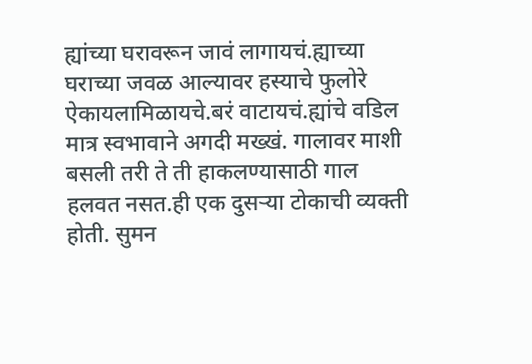ह्यांच्या घरावरून जावं लागायचं.ह्याच्या घराच्या जवळ आल्यावर हस्याचे फुलोरे ऐकायलामिळायचे.बरं वाटायचं.ह्यांचे वडिल मात्र स्वभावाने अगदी मख्खं. गालावर माशी बसली तरी ते ती हाकलण्यासाठी गाल हलवत नसत.ही एक दुसर्‍या टोकाची व्यक्ती होती. सुमन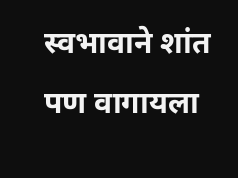स्वभावाने शांत पण वागायला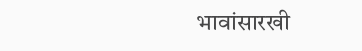भावांसारखी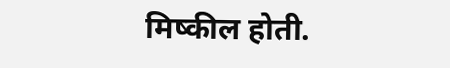मिष्कील होती.